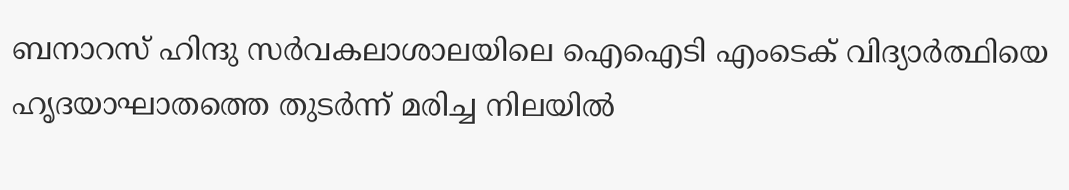ബനാറസ് ഹിന്ദു സർവകലാശാലയിലെ ഐഐടി എംടെക് വിദ്യാർത്ഥിയെ ഹൃദയാഘാതത്തെ തുടർന്ന് മരിച്ച നിലയിൽ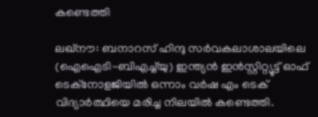കണ്ടെത്തി

ലഖ്‌നൗ: ബനാറസ് ഹിന്ദു സർവകലാശാലയിലെ (ഐഐടി-ബിഎച്ച്‌യു) ഇന്ത്യൻ ഇൻസ്റ്റിറ്റ്യൂട്ട് ഓഫ് ടെക്നോളജിയിൽ ഒന്നാം വർഷ എം ടെക് വിദ്യാർത്ഥിയെ മരിച്ച നിലയിൽ കണ്ടെത്തി.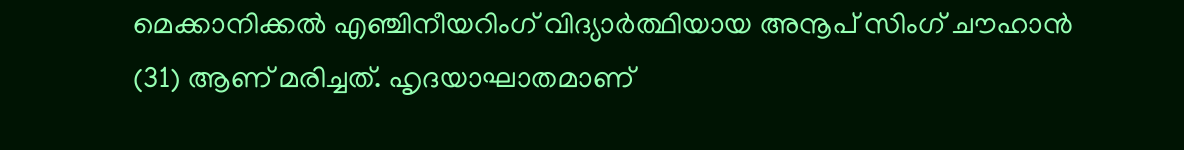മെക്കാനിക്കൽ എഞ്ചിനീയറിംഗ് വിദ്യാർത്ഥിയായ അനൂപ് സിംഗ് ചൗഹാൻ (31) ആണ് മരിച്ചത്. ഹൃദയാഘാതമാണ്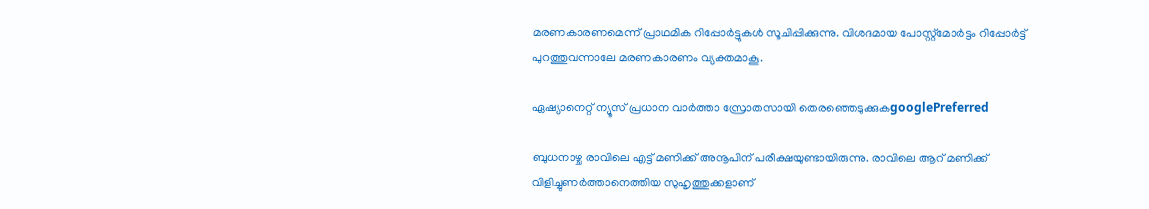മരണകാരണമെന്ന് പ്രാഥമിക റിപ്പോർട്ടുകൾ സൂചിപ്പിക്കുന്നു. വിശദമായ പോസ്റ്റ്‌മോർട്ടം റിപ്പോർട്ട് പുറത്തുവന്നാലേ മരണകാരണം വ്യക്തമാകൂ.

ഏഷ്യാനെറ്റ് ന്യൂസ് പ്രധാന വാർത്താ സ്രോതസായി തെരഞ്ഞെടുക്കുകgooglePreferred

ബുധനാഴ്ച രാവിലെ എട്ട് മണിക്ക് അനൂപിന് പരീക്ഷയുണ്ടായിരുന്നു. രാവിലെ ആറ് മണിക്ക് വിളിച്ചുണർത്താനെത്തിയ സുഹൃത്തുക്കളാണ്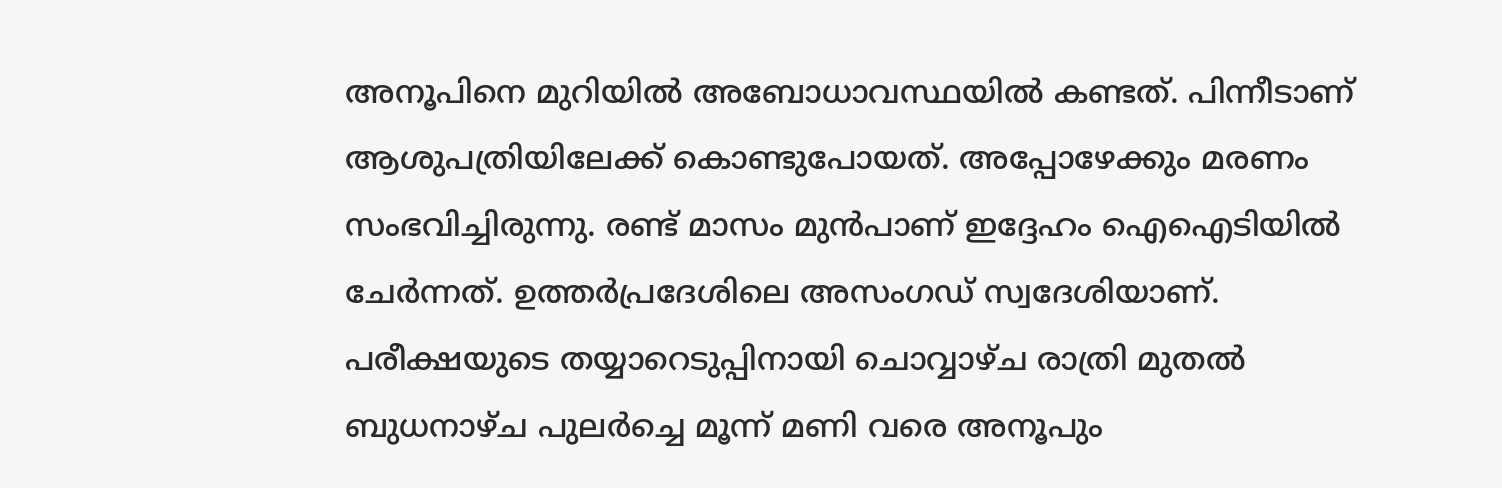അനൂപിനെ മുറിയിൽ അബോധാവസ്ഥയിൽ കണ്ടത്. പിന്നീടാണ് ആശുപത്രിയിലേക്ക് കൊണ്ടുപോയത്. അപ്പോഴേക്കും മരണം സംഭവിച്ചിരുന്നു. രണ്ട് മാസം മുൻപാണ് ഇദ്ദേഹം ഐഐടിയിൽ ചേർന്നത്. ഉത്തർപ്രദേശിലെ അസംഗഡ് സ്വദേശിയാണ്. പരീക്ഷയുടെ തയ്യാറെടുപ്പിനായി ചൊവ്വാഴ്ച രാത്രി മുതൽ ബുധനാഴ്ച പുലർച്ചെ മൂന്ന് മണി വരെ അനൂപും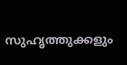സുഹൃത്തുക്കളും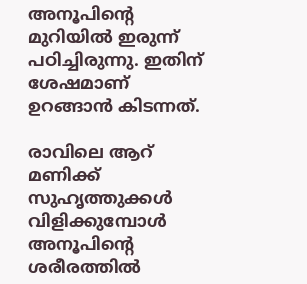അനൂപിന്റെ മുറിയിൽ ഇരുന്ന് പഠിച്ചിരുന്നു. ഇതിന് ശേഷമാണ് ഉറങ്ങാൻ കിടന്നത്.

രാവിലെ ആറ് മണിക്ക് സുഹൃത്തുക്കൾ വിളിക്കുമ്പോൾ അനൂപിൻ്റെ ശരീരത്തിൽ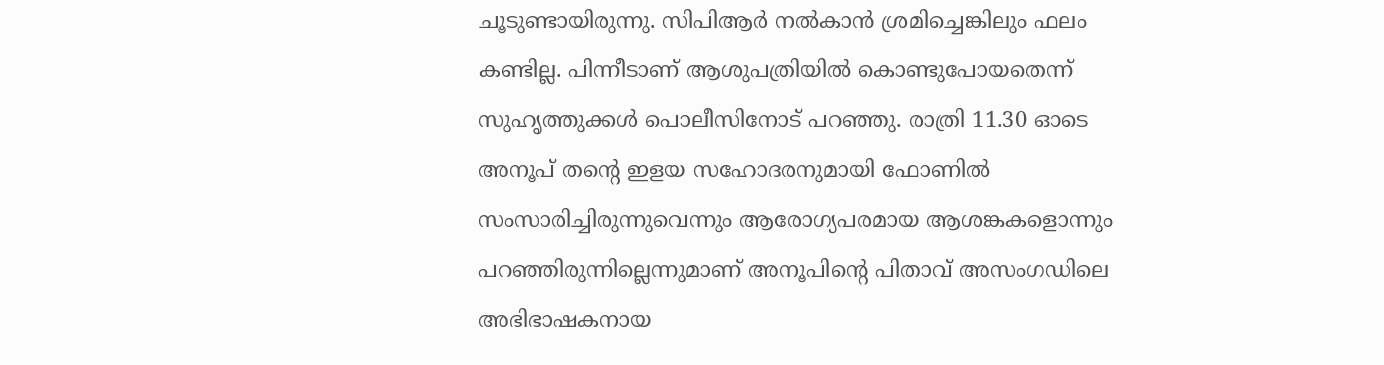ചൂടുണ്ടായിരുന്നു. സിപിആർ നൽകാൻ ശ്രമിച്ചെങ്കിലും ഫലം കണ്ടില്ല. പിന്നീടാണ് ആശുപത്രിയിൽ കൊണ്ടുപോയതെന്ന് സുഹൃത്തുക്കൾ പൊലീസിനോട് പറഞ്ഞു. രാത്രി 11.30 ഓടെ അനൂപ് തന്റെ ഇളയ സഹോദരനുമായി ഫോണിൽ സംസാരിച്ചിരുന്നുവെന്നും ആരോഗ്യപരമായ ആശങ്കകളൊന്നും പറഞ്ഞിരുന്നില്ലെന്നുമാണ് അനൂപിൻ്റെ പിതാവ് അസംഗഡിലെ അഭിഭാഷകനായ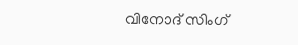വിനോദ് സിംഗ്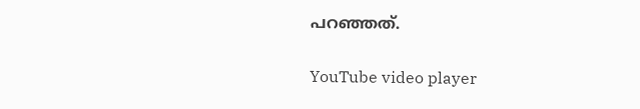പറഞ്ഞത്.

YouTube video player